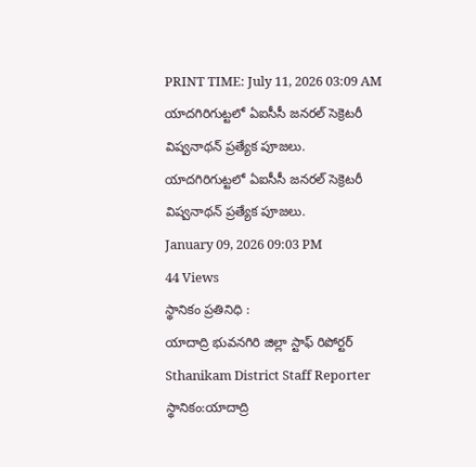PRINT TIME: July 11, 2026 03:09 AM
యాదగిరిగుట్టలో ఏఐసీసీ జనరల్ సెక్రెటరీ విష్వనాథన్ ప్రత్యేక పూజలు.
యాదగిరిగుట్టలో ఏఐసీసీ జనరల్ సెక్రెటరీ విష్వనాథన్ ప్రత్యేక పూజలు.
January 09, 2026 09:03 PM
44 Views
స్థానికం ప్రతినిధి :
యాదాద్రి భువనగిరి జిల్లా స్టాఫ్ రిపోర్టర్
Sthanikam District Staff Reporter
స్థానికం:యాదాద్రి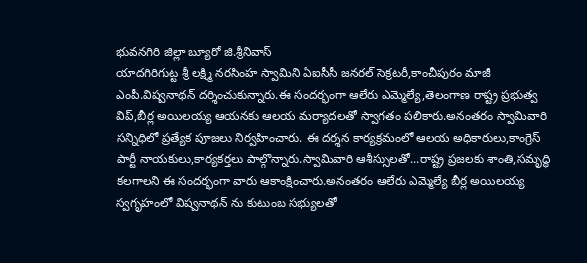భువనగిరి జిల్లా బ్యూరో జి.శ్రీనివాస్
యాదగిరిగుట్ట శ్రీ లక్ష్మి నరసింహ స్వామిని ఏఐసీసీ జనరల్ సెక్రటరీ,కాంచీపురం మాజీ ఎంపీ.విష్వనాథన్ దర్శించుకున్నారు.ఈ సందర్భంగా ఆలేరు ఎమ్మెల్యే,తెలంగాణ రాష్ట్ర ప్రభుత్వ విప్,బీర్ల అయిలయ్య ఆయనకు ఆలయ మర్యాదలతో స్వాగతం పలికారు.అనంతరం స్వామివారి సన్నిధిలో ప్రత్యేక పూజలు నిర్వహించారు. ఈ దర్శన కార్యక్రమంలో ఆలయ అధికారులు,కాంగ్రెస్ పార్టీ నాయకులు,కార్యకర్తలు పాల్గొన్నారు.స్వామివారి ఆశీస్సులతో...రాష్ట్ర ప్రజలకు శాంతి,సమృద్ధి కలగాలని ఈ సందర్భంగా వారు ఆకాంక్షించారు.అనంతరం ఆలేరు ఎమ్మెల్యే బీర్ల అయిలయ్య స్వగృహంలో విష్వనాథన్ ను కుటుంబ సభ్యులతో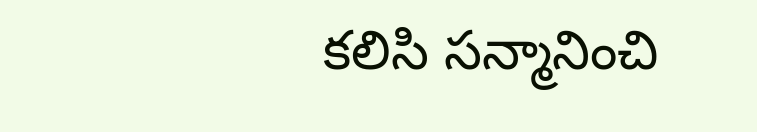కలిసి సన్మానించి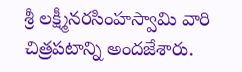శ్రీ లక్ష్మీనరసింహస్వామి వారి చిత్రపటాన్ని అందజేశారు.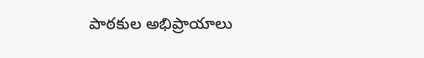పాఠకుల అభిప్రాయాలు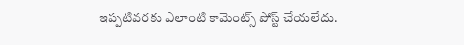ఇప్పటివరకు ఎలాంటి కామెంట్స్ పోస్ట్ చేయలేదు.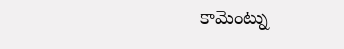కామెంట్ను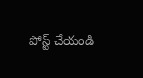పోస్ట్ చేయండి